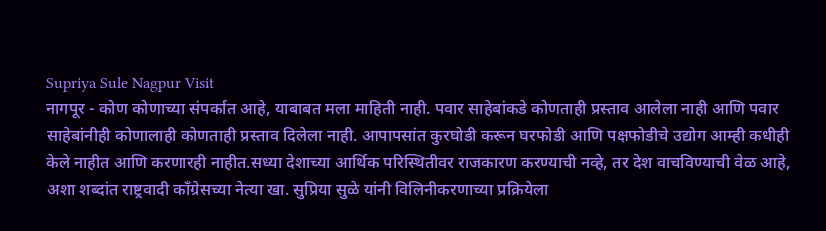Supriya Sule Nagpur Visit
नागपूर - कोण कोणाच्या संपर्कात आहे, याबाबत मला माहिती नाही. पवार साहेबांकडे कोणताही प्रस्ताव आलेला नाही आणि पवार साहेबांनीही कोणालाही कोणताही प्रस्ताव दिलेला नाही. आपापसांत कुरघोडी करून घरफोडी आणि पक्षफोडीचे उद्योग आम्ही कधीही केले नाहीत आणि करणारही नाहीत.सध्या देशाच्या आर्थिक परिस्थितीवर राजकारण करण्याची नव्हे, तर देश वाचविण्याची वेळ आहे, अशा शब्दांत राष्ट्रवादी काँग्रेसच्या नेत्या खा. सुप्रिया सुळे यांनी विलिनीकरणाच्या प्रक्रियेला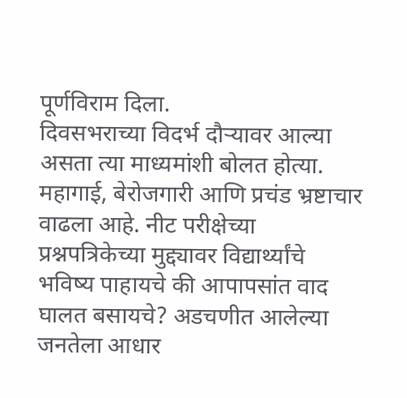पूर्णविराम दिला.
दिवसभराच्या विदर्भ दौऱ्यावर आल्या असता त्या माध्यमांशी बोलत होत्या. महागाई, बेरोजगारी आणि प्रचंड भ्रष्टाचार वाढला आहे. नीट परीक्षेच्या प्रश्नपत्रिकेच्या मुद्द्यावर विद्यार्थ्यांचे भविष्य पाहायचे की आपापसांत वाद घालत बसायचे? अडचणीत आलेल्या जनतेला आधार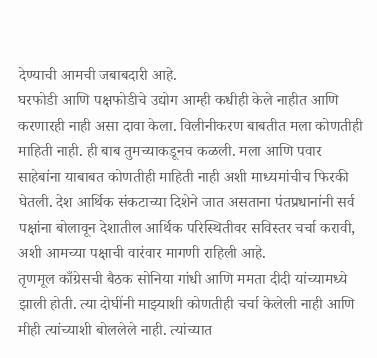देण्याची आमची जबाबदारी आहे.
घरफोडी आणि पक्षफोडीचे उद्योग आम्ही कधीही केले नाहीत आणि करणारही नाही असा दावा केला. विलीनीकरण बाबतीत मला कोणतीही माहिती नाही. ही बाब तुमच्याकडूनच कळली. मला आणि पवार साहेबांना याबाबत कोणतीही माहिती नाही अशी माध्यमांचीच फिरकी घेतली. देश आर्थिक संकटाच्या दिशेने जात असताना पंतप्रधानांनी सर्व पक्षांना बोलावून देशातील आर्थिक परिस्थितीवर सविस्तर चर्चा करावी, अशी आमच्या पक्षाची वारंवार मागणी राहिली आहे.
तृणमूल काँग्रेसची बैठक सोनिया गांधी आणि ममता दीदी यांच्यामध्ये झाली होती. त्या दोघींनी माझ्याशी कोणतीही चर्चा केलेली नाही आणि मीही त्यांच्याशी बोललेले नाही. त्यांच्यात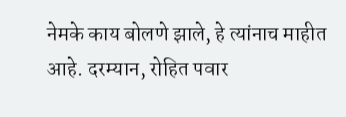नेमके काय बोलणे झाले, हे त्यांनाच माहीत आहे. दरम्यान, रोहित पवार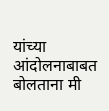यांच्या आंदोलनाबाबत बोलताना मी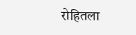रोहितला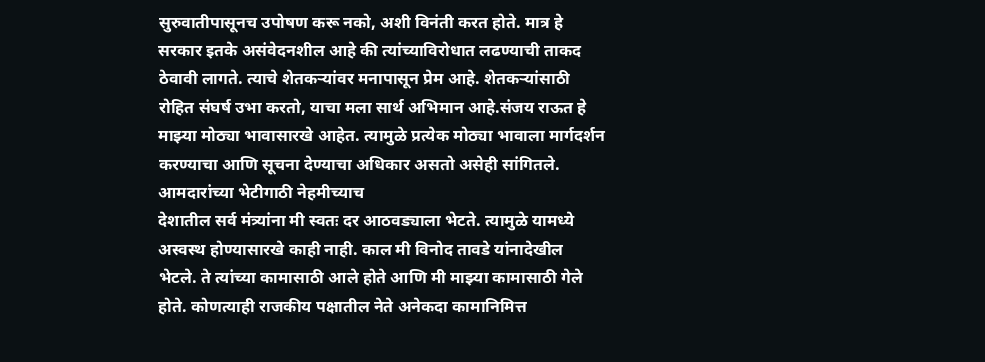सुरुवातीपासूनच उपोषण करू नको, अशी विनंती करत होते. मात्र हे सरकार इतके असंवेदनशील आहे की त्यांच्याविरोधात लढण्याची ताकद ठेवावी लागते. त्याचे शेतकऱ्यांवर मनापासून प्रेम आहे. शेतकऱ्यांसाठी रोहित संघर्ष उभा करतो, याचा मला सार्थ अभिमान आहे.संजय राऊत हे माझ्या मोठ्या भावासारखे आहेत. त्यामुळे प्रत्येक मोठ्या भावाला मार्गदर्शन करण्याचा आणि सूचना देण्याचा अधिकार असतो असेही सांगितले.
आमदारांच्या भेटीगाठी नेहमीच्याच
देशातील सर्व मंत्र्यांना मी स्वतः दर आठवड्याला भेटते. त्यामुळे यामध्ये अस्वस्थ होण्यासारखे काही नाही. काल मी विनोद तावडे यांनादेखील भेटले. ते त्यांच्या कामासाठी आले होते आणि मी माझ्या कामासाठी गेले होते. कोणत्याही राजकीय पक्षातील नेते अनेकदा कामानिमित्त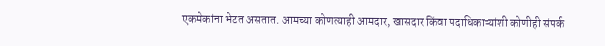एकमेकांना भेटत असतात. आमच्या कोणत्याही आमदार, खासदार किंवा पदाधिकाऱ्यांशी कोणीही संपर्क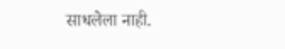साधलेला नाही.